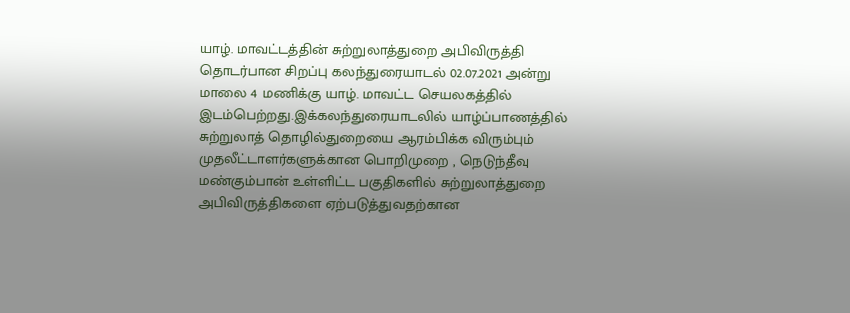யாழ். மாவட்டத்தின் சுற்றுலாத்துறை அபிவிருத்தி தொடர்பான சிறப்பு கலந்துரையாடல் 02.07.2021 அன்று மாலை 4 மணிக்கு யாழ். மாவட்ட செயலகத்தில் இடம்பெற்றது.இக்கலந்துரையாடலில் யாழ்ப்பாணத்தில் சுற்றுலாத் தொழில்துறையை ஆரம்பிக்க விரும்பும் முதலீட்டாளர்களுக்கான பொறிமுறை , நெடுந்தீவு மண்கும்பான் உள்ளிட்ட பகுதிகளில் சுற்றுலாத்துறை அபிவிருத்திகளை ஏற்படுத்துவதற்கான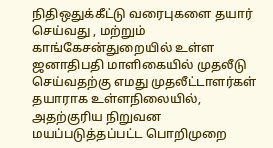நிதிஒதுக்கீட்டு வரைபுகளை தயார் செய்வது , மற்றும் காங்கேசன்துறையில் உள்ள ஜனாதிபதி மாளிகையில் முதலீடு செய்வதற்கு எமது முதலீட்டாளர்கள் தயாராக உள்ளநிலையில், அதற்குரிய நிறுவன மயப்படுத்தப்பட்ட பொறிமுறை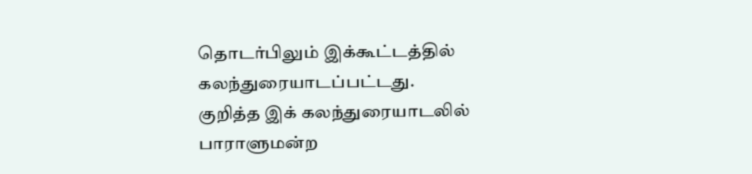தொடர்பிலும் இக்கூட்டத்தில் கலந்துரையாடப்பட்டது.
குறித்த இக் கலந்துரையாடலில் பாராளுமன்ற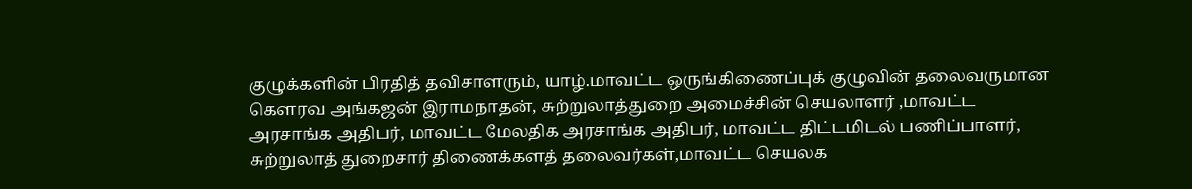குழுக்களின் பிரதித் தவிசாளரும், யாழ்.மாவட்ட ஒருங்கிணைப்புக் குழுவின் தலைவருமான கௌரவ அங்கஜன் இராமநாதன், சுற்றுலாத்துறை அமைச்சின் செயலாளர் ,மாவட்ட அரசாங்க அதிபர், மாவட்ட மேலதிக அரசாங்க அதிபர், மாவட்ட திட்டமிடல் பணிப்பாளர், சுற்றுலாத் துறைசார் திணைக்களத் தலைவர்கள்,மாவட்ட செயலக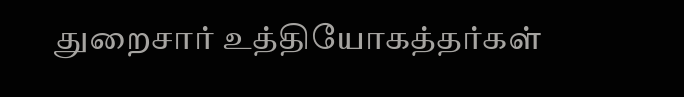துறைசார் உத்தியோகத்தர்கள்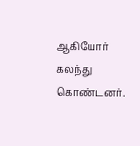ஆகியோர் கலந்து கொண்டனர்.